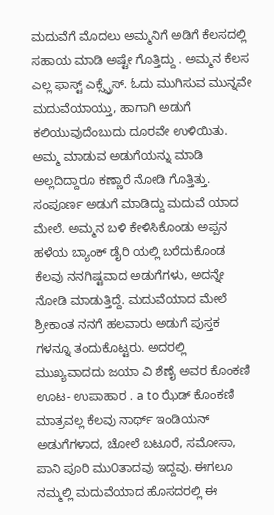ಮದುವೆಗೆ ಮೊದಲು ಅಮ್ಮನಿಗೆ ಅಡಿಗೆ ಕೆಲಸದಲ್ಲಿ ಸಹಾಯ ಮಾಡಿ ಅಷ್ಟೇ ಗೊತ್ತಿದ್ದು . ಅಮ್ಮನ ಕೆಲಸ ಎಲ್ಲ ಫಾಸ್ಟ್ ಎಕ್ಸ್ಪ್ರೆಸ್. ಓದು ಮುಗಿಸುವ ಮುನ್ನವೇ ಮದುವೆಯಾಯ್ತು, ಹಾಗಾಗಿ ಅಡುಗೆ ಕಲಿಯುವುದೆಂಬುದು ದೂರವೇ ಉಳಿಯಿತು. ಅಮ್ಮ ಮಾಡುವ ಅಡುಗೆಯನ್ನು ಮಾಡಿ ಅಲ್ಲದಿದ್ದಾರೂ ಕಣ್ಣಾರೆ ನೋಡಿ ಗೊತ್ತಿತ್ತು. ಸಂಪೂರ್ಣ ಅಡುಗೆ ಮಾಡಿದ್ದು ಮದುವೆ ಯಾದ ಮೇಲೆ. ಅಮ್ಮನ ಬಳಿ ಕೇಳಿಸಿಕೊಂಡು ಅಪ್ಪನ ಹಳೆಯ ಬ್ಯಾಂಕ್ ಡೈರಿ ಯಲ್ಲಿ ಬರೆದುಕೊಂಡ ಕೆಲವು ನನಗಿಷ್ಟವಾದ ಅಡುಗೆಗಳು, ಅದನ್ನೇ ನೋಡಿ ಮಾಡುತ್ತಿದ್ದೆ. ಮದುವೆಯಾದ ಮೇಲೆ ಶ್ರೀಕಾಂತ ನನಗೆ ಹಲವಾರು ಅಡುಗೆ ಪುಸ್ತಕ ಗಳನ್ನೂ ತಂದುಕೊಟ್ಟರು. ಅದರಲ್ಲಿ ಮುಖ್ಯವಾದದು ಜಯಾ ವಿ ಶೆಣೈ ಅವರ ಕೊಂಕಣಿ ಊಟ- ಉಪಾಹಾರ . a to ಝೆಡ್ ಕೊಂಕಣಿ ಮಾತ್ರವಲ್ಲ ಕೆಲವು ನಾರ್ಥ್ ಇಂಡಿಯನ್ ಅಡುಗೆಗಳಾದ, ಚೋಲೆ ಬಟೂರೆ, ಸಮೋಸಾ, ಪಾನಿ ಪೂರಿ ಮು೦ತಾದವು ಇದ್ದವು. ಈಗಲೂ ನಮ್ಮಲ್ಲಿ ಮದುವೆಯಾದ ಹೊಸದರಲ್ಲಿ ಈ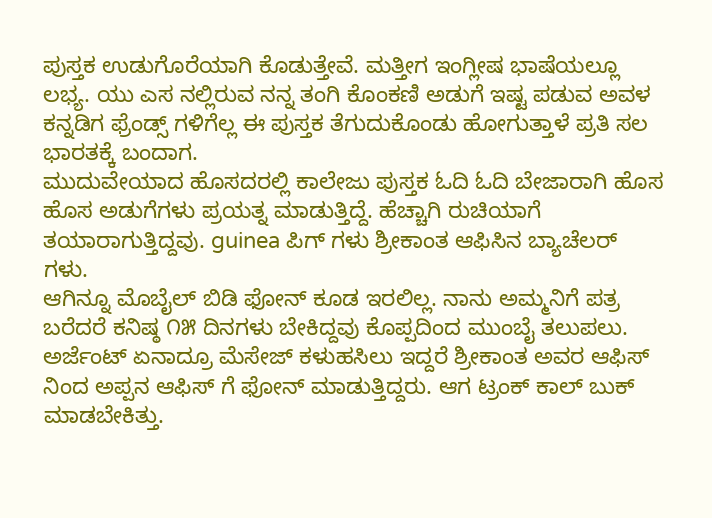ಪುಸ್ತಕ ಉಡುಗೊರೆಯಾಗಿ ಕೊಡುತ್ತೇವೆ. ಮತ್ತೀಗ ಇಂಗ್ಲೀಷ ಭಾಷೆಯಲ್ಲೂ ಲಭ್ಯ. ಯು ಎಸ ನಲ್ಲಿರುವ ನನ್ನ ತಂಗಿ ಕೊಂಕಣಿ ಅಡುಗೆ ಇಷ್ಟ ಪಡುವ ಅವಳ ಕನ್ನಡಿಗ ಫ್ರೆಂಡ್ಸ್ ಗಳಿಗೆಲ್ಲ ಈ ಪುಸ್ತಕ ತೆಗುದುಕೊಂಡು ಹೋಗುತ್ತಾಳೆ ಪ್ರತಿ ಸಲ ಭಾರತಕ್ಕೆ ಬಂದಾಗ.
ಮುದುವೇಯಾದ ಹೊಸದರಲ್ಲಿ ಕಾಲೇಜು ಪುಸ್ತಕ ಓದಿ ಓದಿ ಬೇಜಾರಾಗಿ ಹೊಸ ಹೊಸ ಅಡುಗೆಗಳು ಪ್ರಯತ್ನ ಮಾಡುತ್ತಿದ್ದೆ. ಹೆಚ್ಚಾಗಿ ರುಚಿಯಾಗೆ ತಯಾರಾಗುತ್ತಿದ್ದವು. guinea ಪಿಗ್ ಗಳು ಶ್ರೀಕಾಂತ ಆಫಿಸಿನ ಬ್ಯಾಚೆಲರ್ ಗಳು.
ಆಗಿನ್ನೂ ಮೊಬೈಲ್ ಬಿಡಿ ಫೋನ್ ಕೂಡ ಇರಲಿಲ್ಲ. ನಾನು ಅಮ್ಮನಿಗೆ ಪತ್ರ ಬರೆದರೆ ಕನಿಷ್ಠ ೧೫ ದಿನಗಳು ಬೇಕಿದ್ದವು ಕೊಪ್ಪದಿಂದ ಮುಂಬೈ ತಲುಪಲು. ಅರ್ಜೆಂಟ್ ಏನಾದ್ರೂ ಮೆಸೇಜ್ ಕಳುಹಸಿಲು ಇದ್ದರೆ ಶ್ರೀಕಾಂತ ಅವರ ಆಫಿಸ್ ನಿಂದ ಅಪ್ಪನ ಆಫಿಸ್ ಗೆ ಫೋನ್ ಮಾಡುತ್ತಿದ್ದರು. ಆಗ ಟ್ರಂಕ್ ಕಾಲ್ ಬುಕ್ ಮಾಡಬೇಕಿತ್ತು.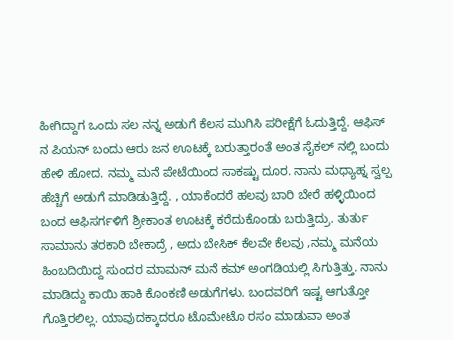ಹೀಗಿದ್ದಾಗ ಒಂದು ಸಲ ನನ್ನ ಅಡುಗೆ ಕೆಲಸ ಮುಗಿಸಿ ಪರೀಕ್ಷೆಗೆ ಓದುತ್ತಿದ್ದೆ. ಆಫಿಸ್ ನ ಪಿಯನ್ ಬಂದು ಆರು ಜನ ಊಟಕ್ಕೆ ಬರುತ್ತಾರಂತೆ ಅಂತ ಸೈಕಲ್ ನಲ್ಲಿ ಬಂದು ಹೇಳಿ ಹೋದ. ನಮ್ಮ ಮನೆ ಪೇಟೆಯಿಂದ ಸಾಕಷ್ಟು ದೂರ. ನಾನು ಮಧ್ಯಾಹ್ನ ಸ್ವಲ್ಪ ಹೆಚ್ಚಿಗೆ ಅಡುಗೆ ಮಾಡಿಡುತ್ತಿದ್ದೆ. , ಯಾಕೆಂದರೆ ಹಲವು ಬಾರಿ ಬೇರೆ ಹಳ್ಳಿಯಿಂದ ಬಂದ ಆಫಿಸರ್ಗಳಿಗೆ ಶ್ರೀಕಾಂತ ಊಟಕ್ಕೆ ಕರೆದುಕೊಂಡು ಬರುತ್ತಿದ್ರು. ತುರ್ತು ಸಾಮಾನು ತರಕಾರಿ ಬೇಕಾದ್ರೆ , ಅದು ಬೇಸಿಕ್ ಕೆಲವೇ ಕೆಲವು ,ನಮ್ಮ ಮನೆಯ ಹಿಂಬದಿಯಿದ್ದ ಸುಂದರ ಮಾಮನ್ ಮನೆ ಕಮ್ ಅಂಗಡಿಯಲ್ಲಿ ಸಿಗುತ್ತಿತ್ತು. ನಾನು ಮಾಡಿದ್ದು ಕಾಯಿ ಹಾಕಿ ಕೊಂಕಣಿ ಅಡುಗೆಗಳು. ಬಂದವರಿಗೆ ಇಷ್ಟ ಆಗುತ್ತೋ ಗೊತ್ತಿರಲಿಲ್ಲ. ಯಾವುದಕ್ಕಾದರೂ ಟೊಮೇಟೊ ರಸಂ ಮಾಡುವಾ ಅಂತ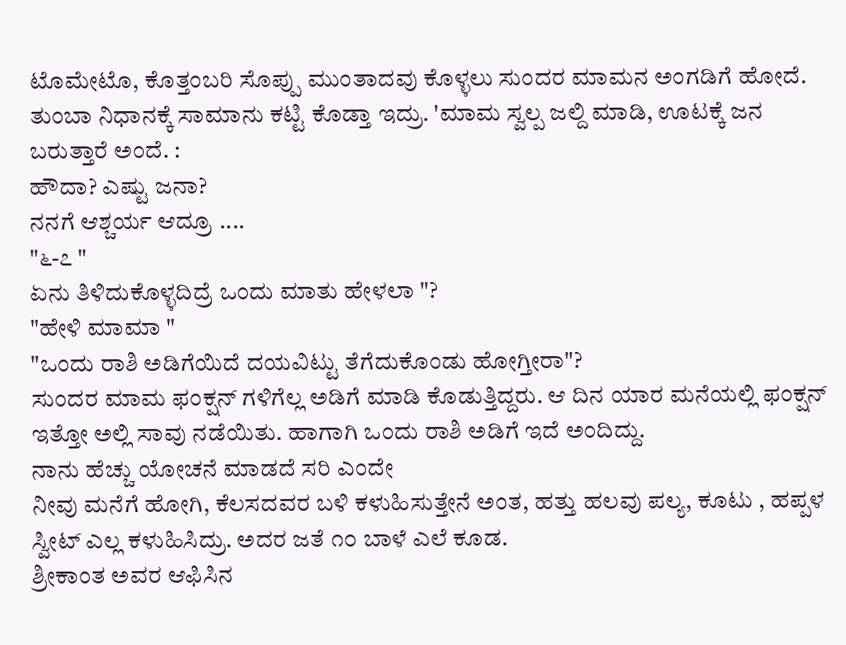ಟೊಮೇಟೊ, ಕೊತ್ತಂಬರಿ ಸೊಪ್ಪು ಮುಂತಾದವು ಕೊಳ್ಳಲು ಸುಂದರ ಮಾಮನ ಅಂಗಡಿಗೆ ಹೋದೆ. ತುಂಬಾ ನಿಧಾನಕ್ಕೆ ಸಾಮಾನು ಕಟ್ಟಿ ಕೊಡ್ತಾ ಇದ್ರು. 'ಮಾಮ ಸ್ವಲ್ಪ ಜಲ್ದಿ ಮಾಡಿ, ಊಟಕ್ಕೆ ಜನ ಬರುತ್ತಾರೆ ಅಂದೆ. :
ಹೌದಾ? ಎಷ್ಟು ಜನಾ?
ನನಗೆ ಆಶ್ಚರ್ಯ ಆದ್ರೂ ....
"೬-೭ "
ಏನು ತಿಳಿದುಕೊಳ್ಳದಿದ್ರೆ ಒಂದು ಮಾತು ಹೇಳಲಾ "?
"ಹೇಳಿ ಮಾಮಾ "
"ಒಂದು ರಾಶಿ ಅಡಿಗೆಯಿದೆ ದಯವಿಟ್ಟು ತೆಗೆದುಕೊಂಡು ಹೋಗ್ತೀರಾ"?
ಸುಂದರ ಮಾಮ ಫಂಕ್ಷನ್ ಗಳಿಗೆಲ್ಲ ಅಡಿಗೆ ಮಾಡಿ ಕೊಡುತ್ತಿದ್ದರು. ಆ ದಿನ ಯಾರ ಮನೆಯಲ್ಲಿ ಫಂಕ್ಷನ್ ಇತ್ತೋ ಅಲ್ಲಿ ಸಾವು ನಡೆಯಿತು. ಹಾಗಾಗಿ ಒಂದು ರಾಶಿ ಅಡಿಗೆ ಇದೆ ಅಂದಿದ್ದು.
ನಾನು ಹೆಚ್ಚು ಯೋಚನೆ ಮಾಡದೆ ಸರಿ ಎಂದೇ
ನೀವು ಮನೆಗೆ ಹೋಗಿ, ಕೆಲಸದವರ ಬಳಿ ಕಳುಹಿಸುತ್ತೇನೆ ಅಂತ, ಹತ್ತು ಹಲವು ಪಲ್ಯ, ಕೂಟು , ಹಪ್ಪಳ ಸ್ವೀಟ್ ಎಲ್ಲ ಕಳುಹಿಸಿದ್ರು. ಅದರ ಜತೆ ೧೦ ಬಾಳೆ ಎಲೆ ಕೂಡ.
ಶ್ರೀಕಾಂತ ಅವರ ಆಫಿಸಿನ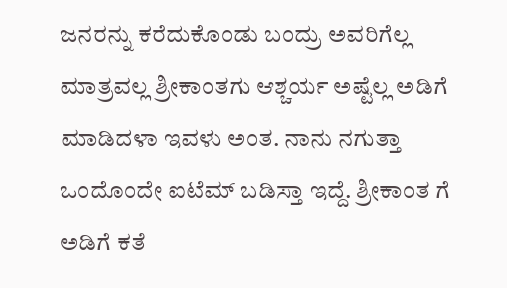ಜನರನ್ನು ಕರೆದುಕೊಂಡು ಬಂದ್ರು ಅವರಿಗೆಲ್ಲ ಮಾತ್ರವಲ್ಲ ಶ್ರೀಕಾಂತಗು ಆಶ್ಚರ್ಯ ಅಷ್ಟೆಲ್ಲ ಅಡಿಗೆ ಮಾಡಿದಳಾ ಇವಳು ಅಂತ. ನಾನು ನಗುತ್ತಾ ಒಂದೊಂದೇ ಐಟೆಮ್ ಬಡಿಸ್ತಾ ಇದ್ದೆ. ಶ್ರೀಕಾಂತ ಗೆ ಅಡಿಗೆ ಕತೆ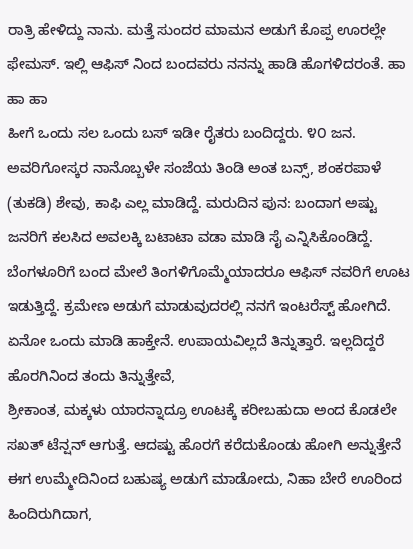ರಾತ್ರಿ ಹೇಳಿದ್ದು ನಾನು. ಮತ್ತೆ ಸುಂದರ ಮಾಮನ ಅಡುಗೆ ಕೊಪ್ಪ ಊರಲ್ಲೇ ಫೇಮಸ್. ಇಲ್ಲಿ ಆಫಿಸ್ ನಿಂದ ಬಂದವರು ನನನ್ನು ಹಾಡಿ ಹೊಗಳಿದರಂತೆ. ಹಾ ಹಾ ಹಾ
ಹೀಗೆ ಒಂದು ಸಲ ಒಂದು ಬಸ್ ಇಡೀ ರೈತರು ಬಂದಿದ್ದರು. ೪೦ ಜನ. ಅವರಿಗೋಸ್ಕರ ನಾನೊಬ್ಬಳೇ ಸಂಜೆಯ ತಿಂಡಿ ಅಂತ ಬನ್ಸ್, ಶಂಕರಪಾಳೆ (ತುಕಡಿ) ಶೇವು, ಕಾಫಿ ಎಲ್ಲ ಮಾಡಿದ್ದೆ. ಮರುದಿನ ಪುನ: ಬಂದಾಗ ಅಷ್ಟು ಜನರಿಗೆ ಕಲಸಿದ ಅವಲಕ್ಕಿ ಬಟಾಟಾ ವಡಾ ಮಾಡಿ ಸೈ ಎನ್ನಿಸಿಕೊಂಡಿದ್ದೆ.
ಬೆಂಗಳೂರಿಗೆ ಬಂದ ಮೇಲೆ ತಿಂಗಳಿಗೊಮ್ಮೆಯಾದರೂ ಆಫಿಸ್ ನವರಿಗೆ ಊಟ ಇಡುತ್ತಿದ್ದೆ. ಕ್ರಮೇಣ ಅಡುಗೆ ಮಾಡುವುದರಲ್ಲಿ ನನಗೆ ಇಂಟರೆಸ್ಟ್ ಹೋಗಿದೆ. ಏನೋ ಒಂದು ಮಾಡಿ ಹಾಕ್ತೇನೆ. ಉಪಾಯವಿಲ್ಲದೆ ತಿನ್ನುತ್ತಾರೆ. ಇಲ್ಲದಿದ್ದರೆ ಹೊರಗಿನಿಂದ ತಂದು ತಿನ್ನುತ್ತೇವೆ,
ಶ್ರೀಕಾಂತ, ಮಕ್ಕಳು ಯಾರನ್ನಾದ್ರೂ ಊಟಕ್ಕೆ ಕರೀಬಹುದಾ ಅಂದ ಕೊಡಲೇ ಸಖತ್ ಟೆನ್ಷನ್ ಆಗುತ್ತೆ. ಆದಷ್ಟು ಹೊರಗೆ ಕರೆದುಕೊಂಡು ಹೋಗಿ ಅನ್ನುತ್ತೇನೆ
ಈಗ ಉಮ್ಮೇದಿನಿಂದ ಬಹುಷ್ಯ ಅಡುಗೆ ಮಾಡೋದು, ನಿಹಾ ಬೇರೆ ಊರಿಂದ ಹಿಂದಿರುಗಿದಾಗ,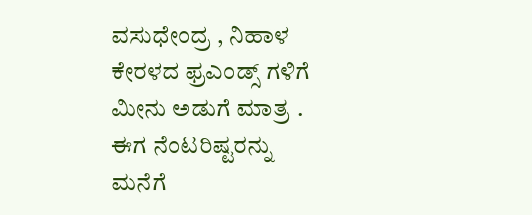ವಸುಧೇಂದ್ರ , ನಿಹಾಳ ಕೇರಳದ ಫ್ರಎಂಡ್ಸ್ ಗಳಿಗೆ ಮೀನು ಅಡುಗೆ ಮಾತ್ರ .
ಈಗ ನೆಂಟರಿಷ್ಟರನ್ನು ಮನೆಗೆ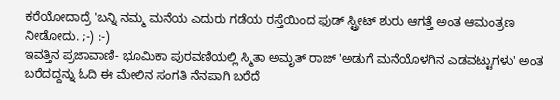ಕರೆಯೋದಾದ್ರೆ 'ಬನ್ನಿ ನಮ್ಮ ಮನೆಯ ಎದುರು ಗಡೆಯ ರಸ್ತೆಯಿಂದ ಫುಡ್ ಸ್ಟ್ರೀಟ್ ಶುರು ಆಗತ್ತೆ ಅಂತ ಆಮಂತ್ರಣ ನೀಡೋದು. ;-) :-)
ಇವತ್ತಿನ ಪ್ರಜಾವಾಣಿ- ಭೂಮಿಕಾ ಪುರವಣಿಯಲ್ಲಿ ಸ್ಮಿತಾ ಅಮೃತ್ ರಾಜ್ 'ಅಡುಗೆ ಮನೆಯೊಳಗಿನ ಎಡವಟ್ಟುಗಳು' ಅಂತ ಬರೆದದ್ದನ್ನು ಓದಿ ಈ ಮೇಲಿನ ಸಂಗತಿ ನೆನಪಾಗಿ ಬರೆದೆ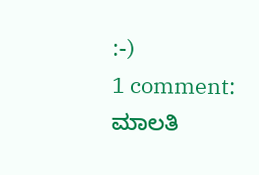:-)
1 comment:
ಮಾಲತಿ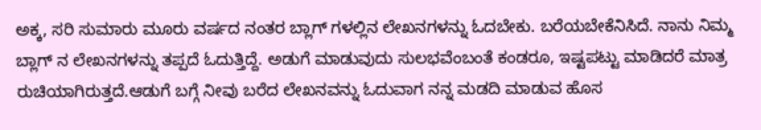ಅಕ್ಕ, ಸರಿ ಸುಮಾರು ಮೂರು ವರ್ಷದ ನಂತರ ಬ್ಲಾಗ್ ಗಳಲ್ಲಿನ ಲೇಖನಗಳನ್ನು ಓದಬೇಕು. ಬರೆಯಬೇಕೆನಿಸಿದೆ. ನಾನು ನಿಮ್ಮ ಬ್ಲಾಗ್ ನ ಲೇಖನಗಳನ್ನು ತಪ್ಪದೆ ಓದುತ್ತಿದ್ದೆ. ಅಡುಗೆ ಮಾಡುವುದು ಸುಲಭವೆಂಬಂತೆ ಕಂಡರೂ, ಇಷ್ಟಪಟ್ಟು ಮಾಡಿದರೆ ಮಾತ್ರ ರುಚಿಯಾಗಿರುತ್ತದೆ.ಆಡುಗೆ ಬಗ್ಗೆ ನೀವು ಬರೆದ ಲೇಖನವನ್ನು ಓದುವಾಗ ನನ್ನ ಮಡದಿ ಮಾಡುವ ಹೊಸ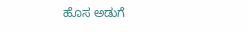ಹೊಸ ಅಡುಗೆ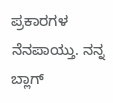ಪ್ರಕಾರಗಳ ನೆನಪಾಯ್ತು. ನನ್ನ ಬ್ಲಾಗ್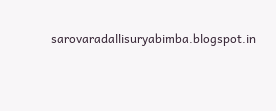sarovaradallisuryabimba.blogspot.in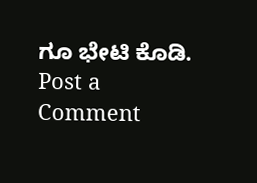ಗೂ ಭೇಟಿ ಕೊಡಿ.
Post a Comment